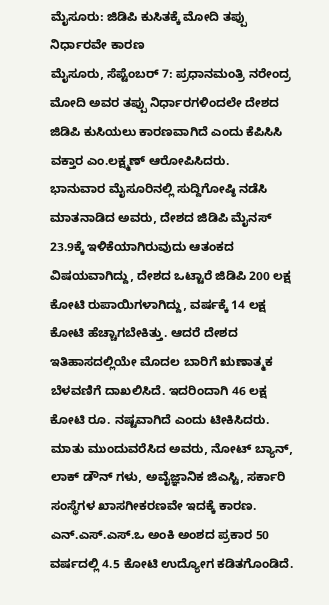ಮೈಸೂರು: ಜಿಡಿಪಿ ಕುಸಿತಕ್ಕೆ ಮೋದಿ ತಪ್ಪು ನಿರ್ಧಾರವೇ ಕಾರಣ
ಮೈಸೂರು, ಸೆಪ್ಟೆಂಬರ್ 7: ಪ್ರಧಾನಮಂತ್ರಿ ನರೇಂದ್ರ ಮೋದಿ ಅವರ ತಪ್ಪು ನಿರ್ಧಾರಗಳಿಂದಲೇ ದೇಶದ ಜಿಡಿಪಿ ಕುಸಿಯಲು ಕಾರಣವಾಗಿದೆ ಎಂದು ಕೆಪಿಸಿಸಿ ವಕ್ತಾರ ಎಂ.ಲಕ್ಷ್ಮಣ್ ಆರೋಪಿಸಿದರು.
ಭಾನುವಾರ ಮೈಸೂರಿನಲ್ಲಿ ಸುದ್ದಿಗೋಷ್ಠಿ ನಡೆಸಿ ಮಾತನಾಡಿದ ಅವರು, ದೇಶದ ಜಿಡಿಪಿ ಮೈನಸ್ 23.9ಕ್ಕೆ ಇಳಿಕೆಯಾಗಿರುವುದು ಆತಂಕದ ವಿಷಯವಾಗಿದ್ದು, ದೇಶದ ಒಟ್ಟಾರೆ ಜಿಡಿಪಿ 200 ಲಕ್ಷ ಕೋಟಿ ರುಪಾಯಿಗಳಾಗಿದ್ದು, ವರ್ಷಕ್ಕೆ 14 ಲಕ್ಷ ಕೋಟಿ ಹೆಚ್ಚಾಗಬೇಕಿತ್ತು. ಆದರೆ ದೇಶದ ಇತಿಹಾಸದಲ್ಲಿಯೇ ಮೊದಲ ಬಾರಿಗೆ ಋಣಾತ್ಮಕ ಬೆಳವಣಿಗೆ ದಾಖಲಿಸಿದೆ. ಇದರಿಂದಾಗಿ 46 ಲಕ್ಷ ಕೋಟಿ ರೂ. ನಷ್ಟವಾಗಿದೆ ಎಂದು ಟೀಕಿಸಿದರು.
ಮಾತು ಮುಂದುವರೆಸಿದ ಅವರು, ನೋಟ್ ಬ್ಯಾನ್, ಲಾಕ್ ಡೌನ್ ಗಳು, ಅವೈಜ್ಞಾನಿಕ ಜಿಎಸ್ಟಿ, ಸರ್ಕಾರಿ ಸಂಸ್ಥೆಗಳ ಖಾಸಗೀಕರಣವೇ ಇದಕ್ಕೆ ಕಾರಣ. ಎನ್.ಎಸ್.ಎಸ್.ಒ ಅಂಕಿ ಅಂಶದ ಪ್ರಕಾರ 50 ವರ್ಷದಲ್ಲಿ 4.5 ಕೋಟಿ ಉದ್ಯೋಗ ಕಡಿತಗೊಂಡಿದೆ.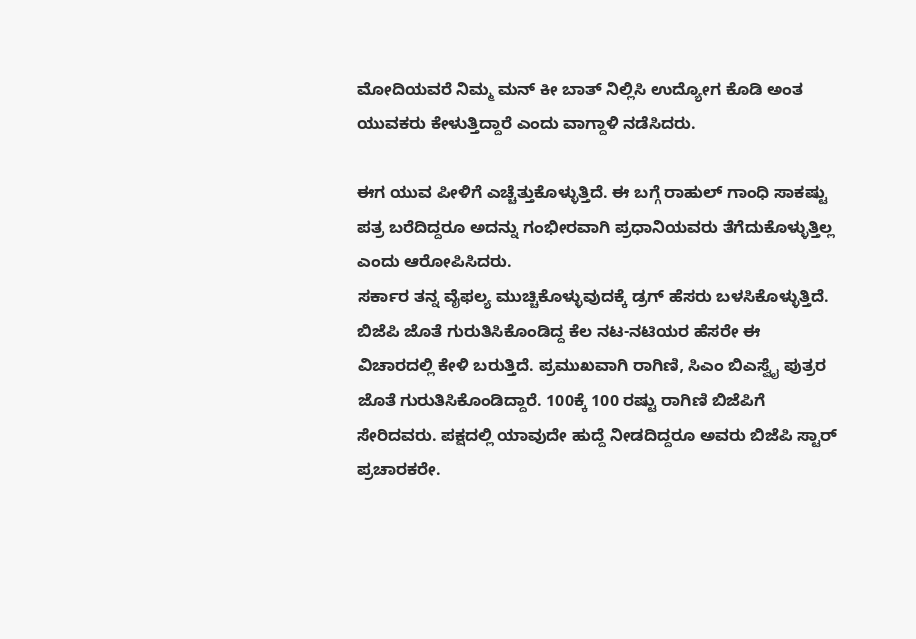ಮೋದಿಯವರೆ ನಿಮ್ಮ ಮನ್ ಕೀ ಬಾತ್ ನಿಲ್ಲಿಸಿ ಉದ್ಯೋಗ ಕೊಡಿ ಅಂತ ಯುವಕರು ಕೇಳುತ್ತಿದ್ದಾರೆ ಎಂದು ವಾಗ್ದಾಳಿ ನಡೆಸಿದರು.

ಈಗ ಯುವ ಪೀಳಿಗೆ ಎಚ್ಚೆತ್ತುಕೊಳ್ಳುತ್ತಿದೆ. ಈ ಬಗ್ಗೆ ರಾಹುಲ್ ಗಾಂಧಿ ಸಾಕಷ್ಟು ಪತ್ರ ಬರೆದಿದ್ದರೂ ಅದನ್ನು ಗಂಭೀರವಾಗಿ ಪ್ರಧಾನಿಯವರು ತೆಗೆದುಕೊಳ್ಳುತ್ತಿಲ್ಲ ಎಂದು ಆರೋಪಿಸಿದರು.
ಸರ್ಕಾರ ತನ್ನ ವೈಫಲ್ಯ ಮುಚ್ಚಿಕೊಳ್ಳುವುದಕ್ಕೆ ಡ್ರಗ್ ಹೆಸರು ಬಳಸಿಕೊಳ್ಳುತ್ತಿದೆ. ಬಿಜೆಪಿ ಜೊತೆ ಗುರುತಿಸಿಕೊಂಡಿದ್ದ ಕೆಲ ನಟ-ನಟಿಯರ ಹೆಸರೇ ಈ ವಿಚಾರದಲ್ಲಿ ಕೇಳಿ ಬರುತ್ತಿದೆ. ಪ್ರಮುಖವಾಗಿ ರಾಗಿಣಿ, ಸಿಎಂ ಬಿಎಸ್ವೈ ಪುತ್ರರ ಜೊತೆ ಗುರುತಿಸಿಕೊಂಡಿದ್ದಾರೆ. 100ಕ್ಕೆ 100 ರಷ್ಟು ರಾಗಿಣಿ ಬಿಜೆಪಿಗೆ ಸೇರಿದವರು. ಪಕ್ಷದಲ್ಲಿ ಯಾವುದೇ ಹುದ್ದೆ ನೀಡದಿದ್ದರೂ ಅವರು ಬಿಜೆಪಿ ಸ್ಟಾರ್ ಪ್ರಚಾರಕರೇ.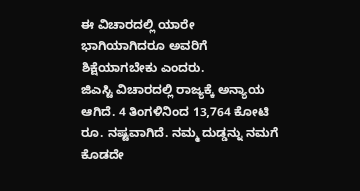ಈ ವಿಚಾರದಲ್ಲಿ ಯಾರೇ ಭಾಗಿಯಾಗಿದರೂ ಅವರಿಗೆ ಶಿಕ್ಷೆಯಾಗಬೇಕು ಎಂದರು.
ಜಿಎಸ್ಟಿ ವಿಚಾರದಲ್ಲಿ ರಾಜ್ಯಕ್ಕೆ ಅನ್ಯಾಯ ಆಗಿದೆ. 4 ತಿಂಗಳಿನಿಂದ 13,764 ಕೋಟಿ ರೂ. ನಷ್ಟವಾಗಿದೆ. ನಮ್ಮ ದುಡ್ಡನ್ನು ನಮಗೆ ಕೊಡದೇ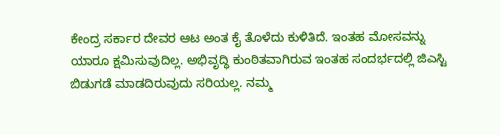ಕೇಂದ್ರ ಸರ್ಕಾರ ದೇವರ ಆಟ ಅಂತ ಕೈ ತೊಳೆದು ಕುಳಿತಿದೆ. ಇಂತಹ ಮೋಸವನ್ನು ಯಾರೂ ಕ್ಷಮಿಸುವುದಿಲ್ಲ. ಅಭಿವೃದ್ಧಿ ಕುಂಠಿತವಾಗಿರುವ ಇಂತಹ ಸಂದರ್ಭದಲ್ಲಿ ಜಿಎಸ್ಟಿ ಬಿಡುಗಡೆ ಮಾಡದಿರುವುದು ಸರಿಯಲ್ಲ. ನಮ್ಮ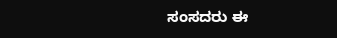ಸಂಸದರು ಈ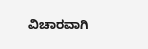ವಿಚಾರವಾಗಿ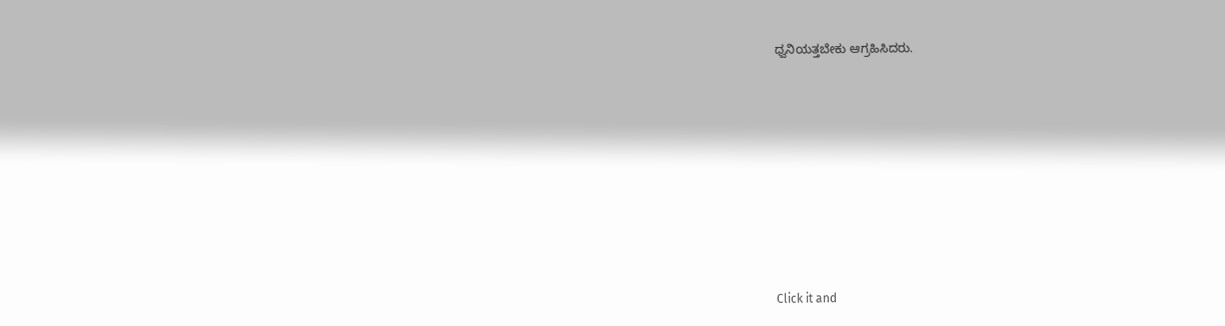ಧ್ವನಿಯತ್ತಬೇಕು ಆಗ್ರಹಿಸಿದರು.












Click it and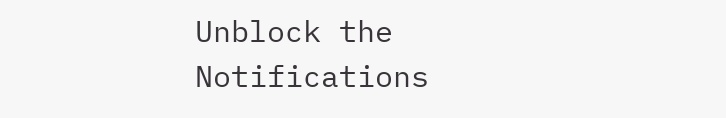Unblock the Notifications